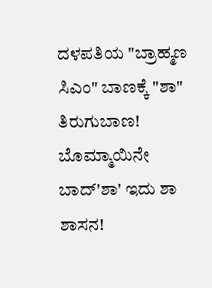ದಳಪತಿಯ "ಬ್ರಾಹ್ಮಣ ಸಿಎಂ" ಬಾಣಕ್ಕೆ "ಶಾ" ತಿರುಗುಬಾಣ! ಬೊಮ್ಮಾಯಿನೇ ಬಾದ್'ಶಾ' ಇದು ಶಾ ಶಾಸನ!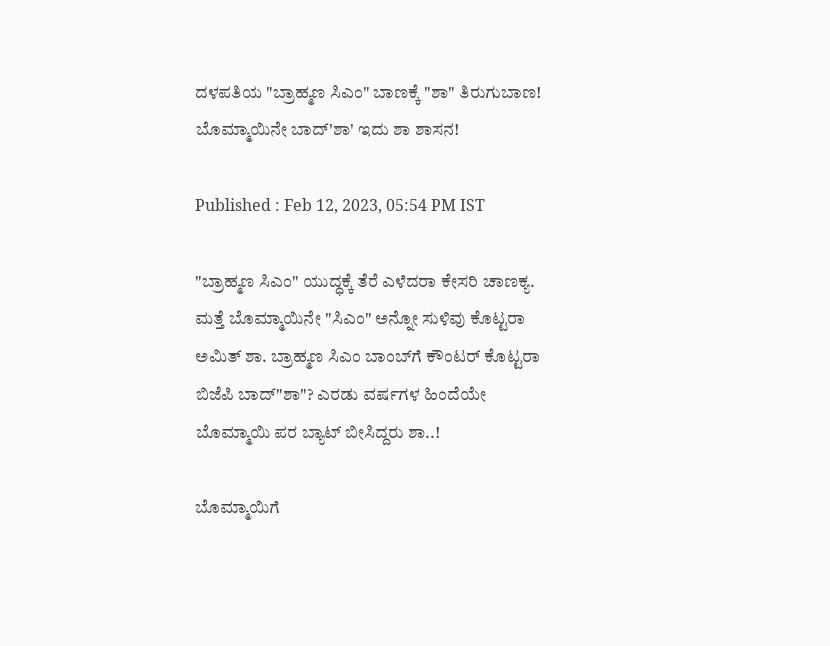ದಳಪತಿಯ "ಬ್ರಾಹ್ಮಣ ಸಿಎಂ" ಬಾಣಕ್ಕೆ "ಶಾ" ತಿರುಗುಬಾಣ! ಬೊಮ್ಮಾಯಿನೇ ಬಾದ್'ಶಾ' ಇದು ಶಾ ಶಾಸನ!

Published : Feb 12, 2023, 05:54 PM IST

"ಬ್ರಾಹ್ಮಣ ಸಿಎಂ" ಯುದ್ಧಕ್ಕೆ ತೆರೆ ಎಳೆದರಾ ಕೇಸರಿ ಚಾಣಕ್ಯ. ಮತ್ತೆ ಬೊಮ್ಮಾಯಿನೇ "ಸಿಎಂ" ಅನ್ನೋ ಸುಳಿವು ಕೊಟ್ಟರಾ ಅಮಿತ್ ಶಾ. ಬ್ರಾಹ್ಮಣ ಸಿಎಂ ಬಾಂಬ್‌ಗೆ ಕೌಂಟರ್ ಕೊಟ್ಟರಾ ಬಿಜೆಪಿ ಬಾದ್"ಶಾ"? ಎರಡು ವರ್ಷಗಳ ಹಿಂದೆಯೇ  ಬೊಮ್ಮಾಯಿ ಪರ ಬ್ಯಾಟ್ ಬೀಸಿದ್ದರು ಶಾ..!

ಬೊಮ್ಮಾಯಿಗೆ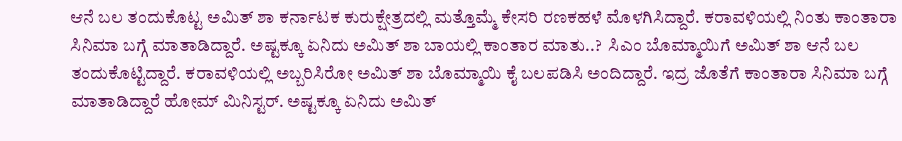ಆನೆ ಬಲ ತಂದುಕೊಟ್ಟ ಅಮಿತ್ ಶಾ ಕರ್ನಾಟಕ ಕುರುಕ್ಷೇತ್ರದಲ್ಲಿ ಮತ್ತೊಮ್ಮೆ ಕೇಸರಿ ರಣಕಹಳೆ ಮೊಳಗಿಸಿದ್ದಾರೆ. ಕರಾವಳಿಯಲ್ಲಿ ನಿಂತು ಕಾಂತಾರಾ ಸಿನಿಮಾ ಬಗ್ಗೆ ಮಾತಾಡಿದ್ದಾರೆ. ಅಷ್ಟಕ್ಕೂ ಏನಿದು ಅಮಿತ್ ಶಾ ಬಾಯಲ್ಲಿ ಕಾಂತಾರ ಮಾತು..?  ಸಿಎಂ ಬೊಮ್ಮಾಯಿಗೆ ಅಮಿತ್ ಶಾ ಆನೆ ಬಲ ತಂದುಕೊಟ್ಟಿದ್ದಾರೆ. ಕರಾವಳಿಯಲ್ಲಿ ಅಬ್ಬರಿಸಿರೋ ಅಮಿತ್ ಶಾ ಬೊಮ್ಮಾಯಿ ಕೈ ಬಲಪಡಿಸಿ ಅಂದಿದ್ದಾರೆ. ಇದ್ರ ಜೊತೆಗೆ ಕಾಂತಾರಾ ಸಿನಿಮಾ ಬಗ್ಗೆ ಮಾತಾಡಿದ್ದಾರೆ ಹೋಮ್ ಮಿನಿಸ್ಟರ್. ಅಷ್ಟಕ್ಕೂ ಏನಿದು ಅಮಿತ್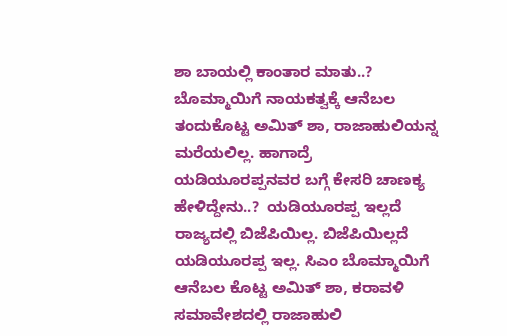ಶಾ ಬಾಯಲ್ಲಿ ಕಾಂತಾರ ಮಾತು..? ಬೊಮ್ಮಾಯಿಗೆ ನಾಯಕತ್ವಕ್ಕೆ ಆನೆಬಲ ತಂದುಕೊಟ್ಟ ಅಮಿತ್ ಶಾ, ರಾಜಾಹುಲಿಯನ್ನ ಮರೆಯಲಿಲ್ಲ. ಹಾಗಾದ್ರೆ ಯಡಿಯೂರಪ್ಪನವರ ಬಗ್ಗೆ ಕೇಸರಿ ಚಾಣಕ್ಯ ಹೇಳಿದ್ದೇನು..?  ಯಡಿಯೂರಪ್ಪ ಇಲ್ಲದೆ ರಾಜ್ಯದಲ್ಲಿ ಬಿಜೆಪಿಯಿಲ್ಲ. ಬಿಜೆಪಿಯಿಲ್ಲದೆ ಯಡಿಯೂರಪ್ಪ ಇಲ್ಲ. ಸಿಎಂ ಬೊಮ್ಮಾಯಿಗೆ ಆನೆಬಲ ಕೊಟ್ಟ ಅಮಿತ್ ಶಾ, ಕರಾವಳಿ ಸಮಾವೇಶದಲ್ಲಿ ರಾಜಾಹುಲಿ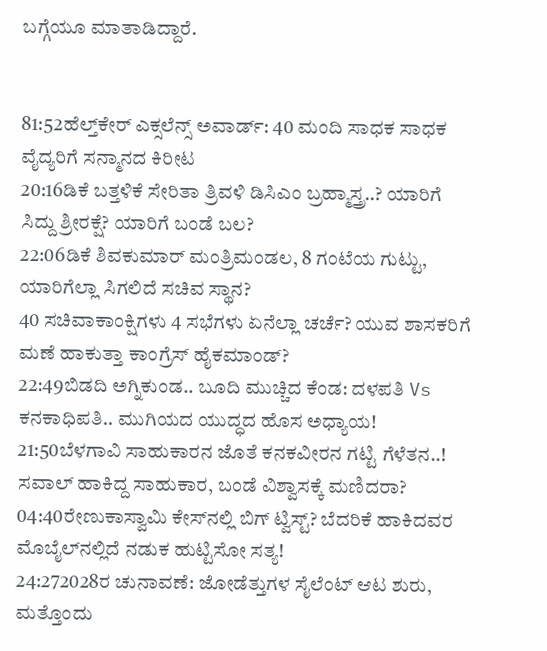ಬಗ್ಗೆಯೂ ಮಾತಾಡಿದ್ದಾರೆ.


81:52ಹೆಲ್ತ್‌ಕೇರ್ ಎಕ್ಸಲೆನ್ಸ್ ಅವಾರ್ಡ್: 40 ಮಂದಿ ಸಾಧಕ ಸಾಧಕ ವೈದ್ಯರಿಗೆ ಸನ್ಮಾನದ ಕಿರೀಟ
20:16ಡಿಕೆ ಬತ್ತಳಿಕೆ ಸೇರಿತಾ ತ್ರಿವಳಿ ಡಿಸಿಎಂ ಬ್ರಹ್ಮಾಸ್ತ್ರ..? ಯಾರಿಗೆ ಸಿದ್ದು ಶ್ರೀರಕ್ಷೆ? ಯಾರಿಗೆ ಬಂಡೆ ಬಲ?
22:06ಡಿಕೆ ಶಿವಕುಮಾರ್ ಮಂತ್ರಿಮಂಡಲ, 8 ಗಂಟೆಯ ಗುಟ್ಟು, ಯಾರಿಗೆಲ್ಲಾ ಸಿಗಲಿದೆ ಸಚಿವ ಸ್ಥಾನ?
40 ಸಚಿವಾಕಾಂಕ್ಷಿಗಳು 4 ಸಭೆಗಳು ಏನೆಲ್ಲಾ ಚರ್ಚೆ? ಯುವ ಶಾಸಕರಿಗೆ ಮಣೆ ಹಾಕುತ್ತಾ ಕಾಂಗ್ರೆಸ್ ಹೈಕಮಾಂಡ್?
22:49ಬಿಡದಿ ಅಗ್ನಿಕುಂಡ.. ಬೂದಿ ಮುಚ್ಚಿದ ಕೆಂಡ: ದಳಪತಿ Vs ಕನಕಾಧಿಪತಿ.. ಮುಗಿಯದ ಯುದ್ಧದ ಹೊಸ ಅಧ್ಯಾಯ!
21:50ಬೆಳಗಾವಿ ಸಾಹುಕಾರನ ಜೊತೆ ಕನಕವೀರನ ಗಟ್ಟಿ ಗೆಳೆತನ..! ಸವಾಲ್ ಹಾಕಿದ್ದ ಸಾಹುಕಾರ, ಬಂಡೆ ವಿಶ್ವಾಸಕ್ಕೆ ಮಣಿದರಾ?
04:40ರೇಣುಕಾಸ್ವಾಮಿ ಕೇಸ್‌ನಲ್ಲಿ ಬಿಗ್ ಟ್ವಿಸ್ಟ್? ಬೆದರಿಕೆ ಹಾಕಿದವರ ಮೊಬೈಲ್‌ನಲ್ಲಿದೆ ನಡುಕ ಹುಟ್ಟಿಸೋ ಸತ್ಯ!
24:272028ರ ಚುನಾವಣೆ: ಜೋಡೆತ್ತುಗಳ ಸೈಲೆಂಟ್ ಆಟ ಶುರು, ಮತ್ತೊಂದು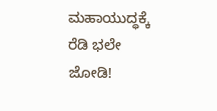ಮಹಾಯುದ್ಧಕ್ಕೆ ರೆಡಿ ಭಲೇ ಜೋಡಿ!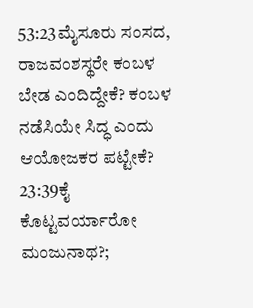53:23ಮೈಸೂರು ಸಂಸದ, ರಾಜವಂಶಸ್ಥರೇ ಕಂಬಳ ಬೇಡ ಎಂದಿದ್ದೇಕೆ? ಕಂಬಳ ನಡೆಸಿಯೇ ಸಿದ್ಧ ಎಂದು ಆಯೋಜಕರ ಪಟ್ಟೇಕೆ?
23:39ಕೈ ಕೊಟ್ಟವರ್ಯಾರೋ ಮಂಜುನಾಥ?;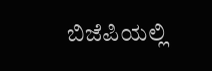ಬಿಜೆಪಿಯಲ್ಲಿ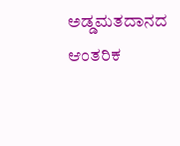ಅಡ್ಡಮತದಾನದ ಆಂತರಿಕ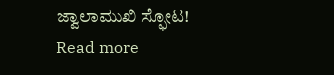ಜ್ವಾಲಾಮುಖಿ ಸ್ಫೋಟ!
Read more